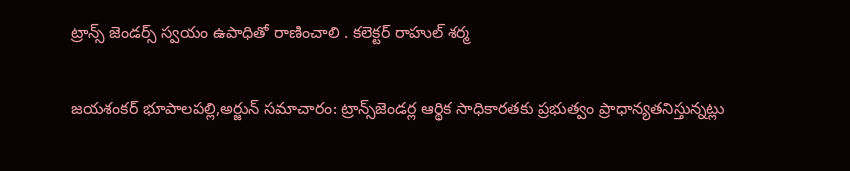ట్రాన్స్ జెండర్స్ స్వయం ఉపాధితో రాణించాలి . కలెక్టర్ రాహుల్ శర్మ

జయశంకర్ భూపాలపల్లి,అర్జున్ సమాచారం: ట్రాన్స్‌జెండర్ల ఆర్థిక సాధికారతకు ప్రభుత్వం ప్రాధాన్యతనిస్తున్నట్లు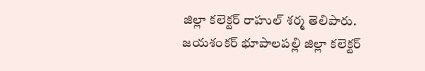జిల్లా కలెక్టర్ రాహుల్ శర్మ తెలిపారు. జయశంకర్ భూపాలపల్లి జిల్లా కలెక్టర్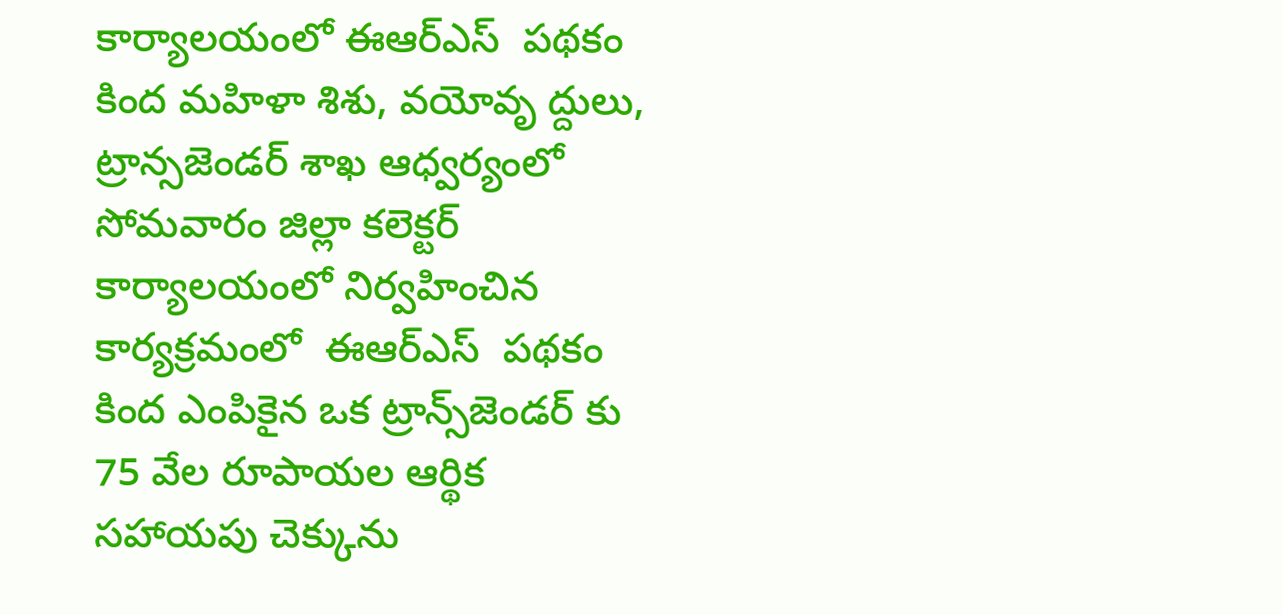కార్యాలయంలో ఈఆర్‌ఎస్  పథకం కింద మహిళా శిశు, వయోవృ ద్దులు, ట్రాన్సజెండర్ శాఖ ఆధ్వర్యంలో సోమవారం జిల్లా కలెక్టర్ కార్యాలయంలో నిర్వహించిన కార్యక్రమంలో  ఈఆర్‌ఎస్  పథకం కింద ఎంపికైన ఒక ట్రాన్స్‌జెండర్ కు 75 వేల రూపాయల ఆర్థిక సహాయపు చెక్కును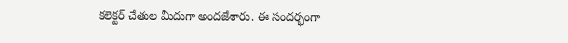కలెక్టర్ చేతుల మీదుగా అందజేశారు. ఈ సందర్భంగా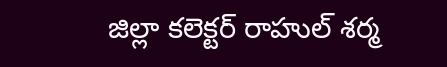జిల్లా కలెక్టర్ రాహుల్ శర్మ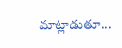మాట్లాడుతూ...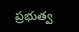ప్రభుత్వ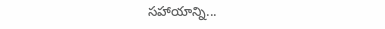సహాయాన్ని...